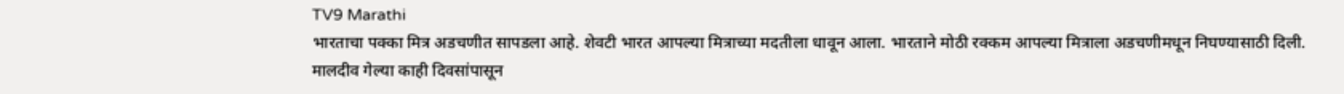TV9 Marathi
भारताचा पक्का मित्र अडचणीत सापडला आहे. शेवटी भारत आपल्या मित्राच्या मदतीला धावून आला. भारताने मोठी रक्कम आपल्या मित्राला अडचणीमधून निघण्यासाठी दिली. मालदीव गेल्या काही दिवसांपासून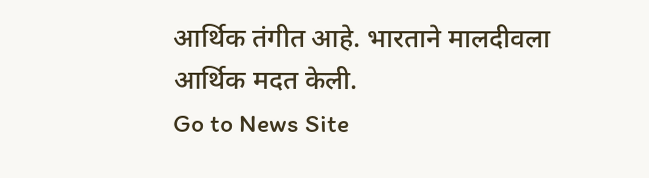आर्थिक तंगीत आहे. भारताने मालदीवला आर्थिक मदत केली.
Go to News Site